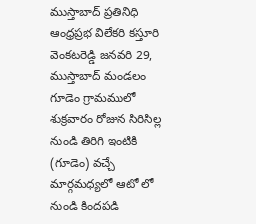ముస్తాబాద్ ప్రతినిధి ఆంధ్రప్రభ విలేకరి కస్తూరి వెంకటరెడ్డి జనవరి 29, ముస్తాబాద్ మండలం గూడెం గ్రామములో శుక్రవారం రోజున సిరిసిల్ల నుండి తిరిగి ఇంటికి (గూడెం) వచ్చే మార్గమధ్యలో ఆటో లో నుండి కిందపడి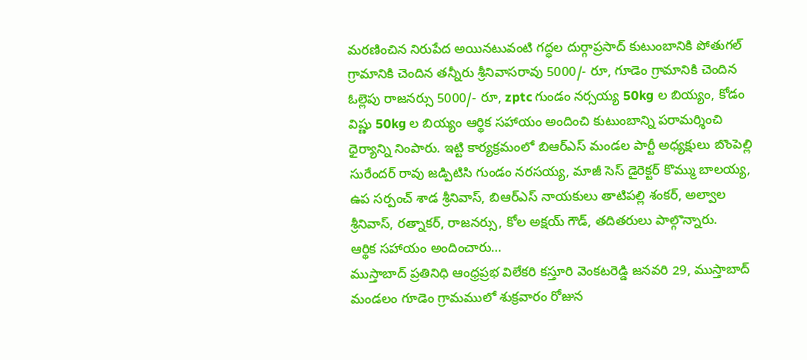మరణించిన నిరుపేద అయినటువంటి గద్ధల దుర్గాప్రసాద్ కుటుంబానికి పోతుగల్ గ్రామానికి చెందిన తన్నీరు శ్రీనివాసరావు 5000/- రూ, గూడెం గ్రామానికి చెందిన ఓల్లెపు రాజనర్సు 5000/- రూ, zptc గుండం నర్సయ్య 50kg ల బియ్యం, కోడం విష్ణు 50kg ల బియ్యం ఆర్థిక సహాయం అందించి కుటుంబాన్ని పరామర్శించి ధైర్యాన్ని నింపారు. ఇట్టి కార్యక్రమంలో బిఆర్ఎస్ మండల పార్టీ అధ్యక్షులు బొంపెల్లి సురేందర్ రావు జడ్పిటిసి గుండం నరసయ్య, మాజీ సెస్ డైరెక్టర్ కొమ్ము బాలయ్య, ఉప సర్పంచ్ శాడ శ్రీనివాస్, బిఆర్ఎస్ నాయకులు తాటిపల్లి శంకర్, అల్వాల శ్రీనివాస్, రత్నాకర్, రాజనర్సు, కోల అక్షయ్ గౌడ్, తదితరులు పాల్గొన్నారు.
ఆర్థిక సహాయం అందించారు…
ముస్తాబాద్ ప్రతినిధి ఆంధ్రప్రభ విలేకరి కస్తూరి వెంకటరెడ్డి జనవరి 29, ముస్తాబాద్ మండలం గూడెం గ్రామములో శుక్రవారం రోజున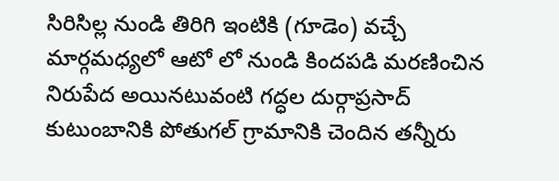సిరిసిల్ల నుండి తిరిగి ఇంటికి (గూడెం) వచ్చే మార్గమధ్యలో ఆటో లో నుండి కిందపడి మరణించిన నిరుపేద అయినటువంటి గద్ధల దుర్గాప్రసాద్ కుటుంబానికి పోతుగల్ గ్రామానికి చెందిన తన్నీరు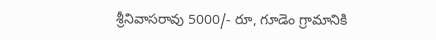శ్రీనివాసరావు 5000/- రూ, గూడెం గ్రామానికి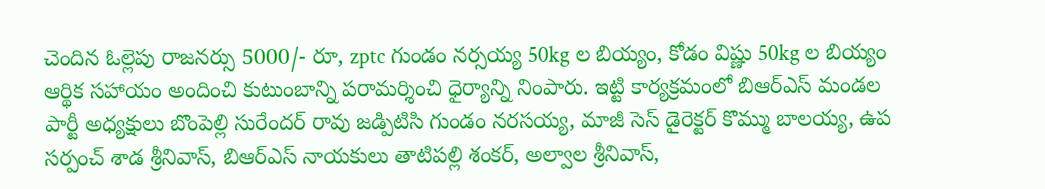చెందిన ఓల్లెపు రాజనర్సు 5000/- రూ, zptc గుండం నర్సయ్య 50kg ల బియ్యం, కోడం విష్ణు 50kg ల బియ్యం ఆర్థిక సహాయం అందించి కుటుంబాన్ని పరామర్శించి ధైర్యాన్ని నింపారు. ఇట్టి కార్యక్రమంలో బిఆర్ఎస్ మండల పార్టీ అధ్యక్షులు బొంపెల్లి సురేందర్ రావు జడ్పిటిసి గుండం నరసయ్య, మాజీ సెస్ డైరెక్టర్ కొమ్ము బాలయ్య, ఉప సర్పంచ్ శాడ శ్రీనివాస్, బిఆర్ఎస్ నాయకులు తాటిపల్లి శంకర్, అల్వాల శ్రీనివాస్,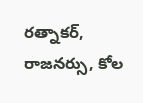రత్నాకర్, రాజనర్సు, కోల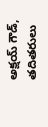అక్షయ్ గౌడ్, తదితరులు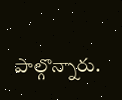పాల్గొన్నారు.